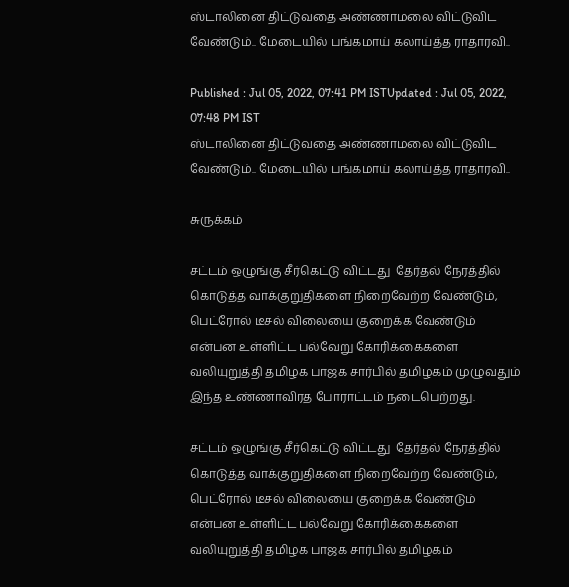ஸ்டாலினை திட்டுவதை அண்ணாமலை விட்டுவிட வேண்டும்.. மேடையில் பங்கமாய் கலாய்த்த ராதாரவி..

Published : Jul 05, 2022, 07:41 PM ISTUpdated : Jul 05, 2022, 07:48 PM IST
ஸ்டாலினை திட்டுவதை அண்ணாமலை விட்டுவிட வேண்டும்.. மேடையில் பங்கமாய் கலாய்த்த ராதாரவி..

சுருக்கம்

சட்டம் ஒழுங்கு சீர்கெட்டு விட்டது  தேர்தல் நேரத்தில் கொடுத்த வாக்குறுதிகளை நிறைவேற்ற வேண்டும், பெட்ரோல் டீசல் விலையை குறைக்க வேண்டும் என்பன உள்ளிட்ட பல்வேறு கோரிக்கைகளை வலியுறுத்தி தமிழக பாஜக சார்பில் தமிழகம் முழுவதும் இந்த உண்ணாவிரத போராட்டம் நடைபெற்றது.

சட்டம் ஒழுங்கு சீர்கெட்டு விட்டது  தேர்தல் நேரத்தில் கொடுத்த வாக்குறுதிகளை நிறைவேற்ற வேண்டும், பெட்ரோல் டீசல் விலையை குறைக்க வேண்டும் என்பன உள்ளிட்ட பல்வேறு கோரிக்கைகளை வலியுறுத்தி தமிழக பாஜக சார்பில் தமிழகம்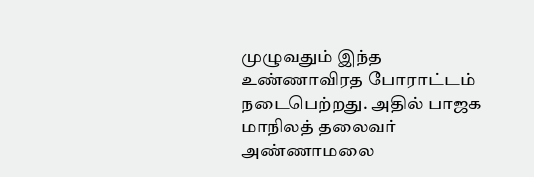முழுவதும் இந்த உண்ணாவிரத போராட்டம் நடைபெற்றது. அதில் பாஜக மாநிலத் தலைவர் அண்ணாமலை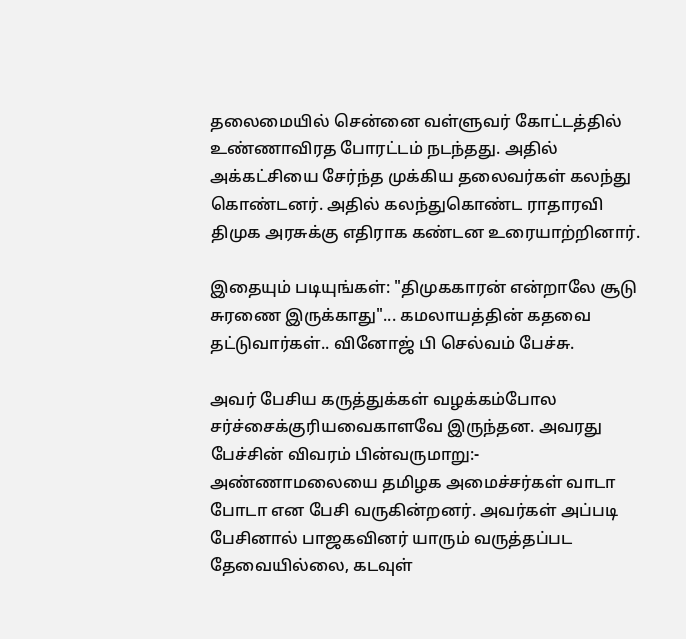தலைமையில் சென்னை வள்ளுவர் கோட்டத்தில் உண்ணாவிரத போரட்டம் நடந்தது. அதில் அக்கட்சியை சேர்ந்த முக்கிய தலைவர்கள் கலந்து கொண்டனர். அதில் கலந்துகொண்ட ராதாரவி திமுக அரசுக்கு எதிராக கண்டன உரையாற்றினார்.

இதையும் படியுங்கள்: "திமுககாரன் என்றாலே சூடு சுரணை இருக்காது"... கமலாயத்தின் கதவை தட்டுவார்கள்.. வினோஜ் பி செல்வம் பேச்சு.

அவர் பேசிய கருத்துக்கள் வழக்கம்போல சர்ச்சைக்குரியவைகாளவே இருந்தன. அவரது பேச்சின் விவரம் பின்வருமாறு:-  அண்ணாமலையை தமிழக அமைச்சர்கள் வாடா போடா என பேசி வருகின்றனர். அவர்கள் அப்படி பேசினால் பாஜகவினர் யாரும் வருத்தப்பட தேவையில்லை, கடவுள்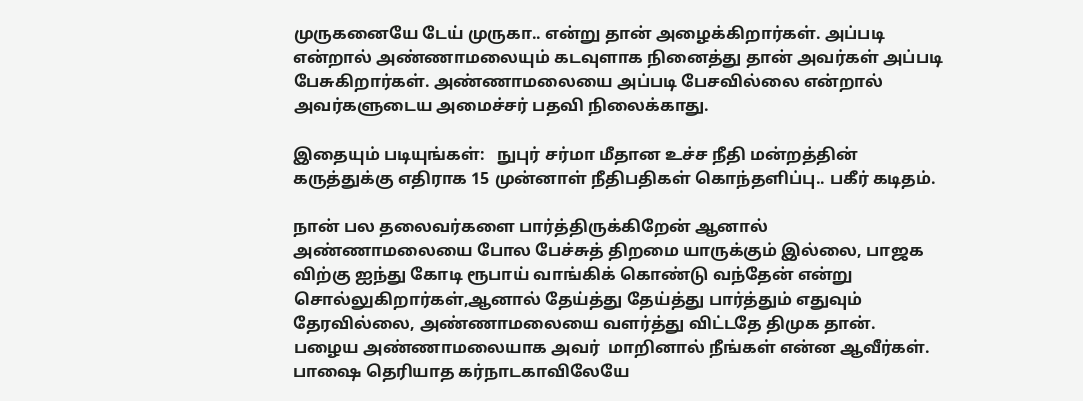முருகனையே டேய் முருகா.. என்று தான் அழைக்கிறார்கள். அப்படி என்றால் அண்ணாமலையும் கடவுளாக நினைத்து தான் அவர்கள் அப்படி பேசுகிறார்கள். அண்ணாமலையை அப்படி பேசவில்லை என்றால் அவர்களுடைய அமைச்சர் பதவி நிலைக்காது.

இதையும் படியுங்கள்:   நுபுர் சர்மா மீதான உச்ச நீதி மன்றத்தின் கருத்துக்கு எதிராக 15 முன்னாள் நீதிபதிகள் கொந்தளிப்பு.. பகீர் கடிதம்.

நான் பல தலைவர்களை பார்த்திருக்கிறேன் ஆனால் அண்ணாமலையை போல பேச்சுத் திறமை யாருக்கும் இல்லை, பாஜக விற்கு ஐந்து கோடி ரூபாய் வாங்கிக் கொண்டு வந்தேன் என்று சொல்லுகிறார்கள்,ஆனால் தேய்த்து தேய்த்து பார்த்தும் எதுவும் தேரவில்லை, அண்ணாமலையை வளர்த்து விட்டதே திமுக தான். பழைய அண்ணாமலையாக அவர்  மாறினால் நீங்கள் என்ன ஆவீர்கள். பாஷை தெரியாத கர்நாடகாவிலேயே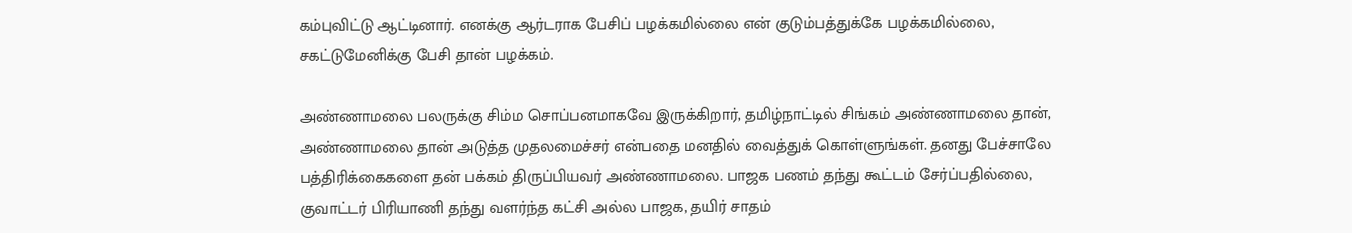கம்புவிட்டு ஆட்டினார். எனக்கு ஆர்டராக பேசிப் பழக்கமில்லை என் குடும்பத்துக்கே பழக்கமில்லை, சகட்டுமேனிக்கு பேசி தான் பழக்கம்.

அண்ணாமலை பலருக்கு சிம்ம சொப்பனமாகவே இருக்கிறார், தமிழ்நாட்டில் சிங்கம் அண்ணாமலை தான், அண்ணாமலை தான் அடுத்த முதலமைச்சர் என்பதை மனதில் வைத்துக் கொள்ளுங்கள். தனது பேச்சாலே பத்திரிக்கைகளை தன் பக்கம் திருப்பியவர் அண்ணாமலை. பாஜக பணம் தந்து கூட்டம் சேர்ப்பதில்லை, குவாட்டர் பிரியாணி தந்து வளர்ந்த கட்சி அல்ல பாஜக, தயிர் சாதம்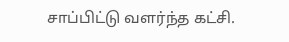சாப்பிட்டு வளர்ந்த கட்சி.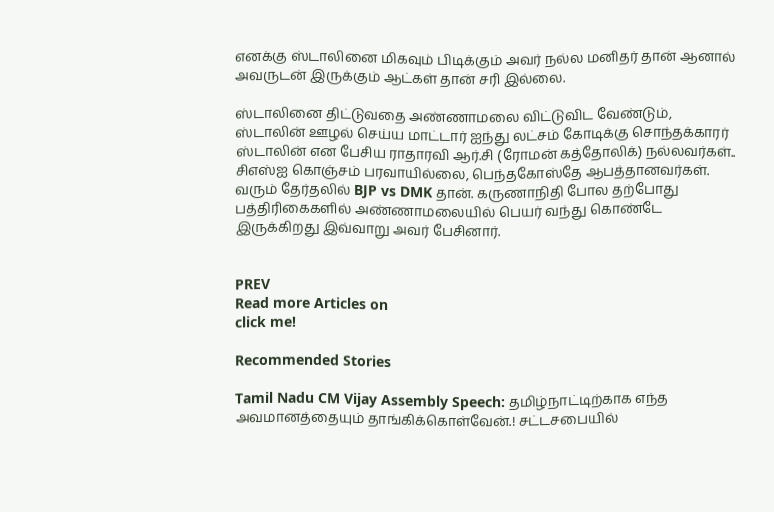எனக்கு ஸ்டாலினை மிகவும் பிடிக்கும் அவர் நல்ல மனிதர் தான் ஆனால் அவருடன் இருக்கும் ஆட்கள் தான் சரி இல்லை.

ஸ்டாலினை திட்டுவதை அண்ணாமலை விட்டுவிட வேண்டும், ஸ்டாலின் ஊழல் செய்ய மாட்டார் ஐந்து லட்சம் கோடிக்கு சொந்தக்காரர் ஸ்டாலின் என பேசிய ராதாரவி ஆர்.சி (ரோமன் கத்தோலிக்) நல்லவர்கள்.. சிஎஸ்ஐ கொஞ்சம் பரவாயில்லை, பெந்தகோஸ்தே ஆபத்தானவர்கள். வரும் தேர்தலில் BJP vs DMK தான். கருணாநிதி போல தற்போது பத்திரிகைகளில் அண்ணாமலையில் பெயர் வந்து கொண்டே இருக்கிறது இவ்வாறு அவர் பேசினார்.


PREV
Read more Articles on
click me!

Recommended Stories

Tamil Nadu CM Vijay Assembly Speech: தமிழ்நாட்டிற்காக எந்த அவமானத்தையும் தாங்கிக்கொள்வேன்.! சட்டசபையில்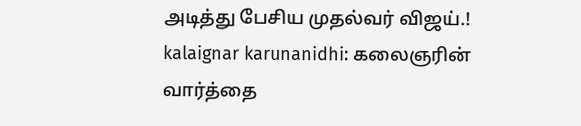அடித்து பேசிய முதல்வர் விஜய்.!
kalaignar karunanidhi: கலைஞரின் வார்த்தை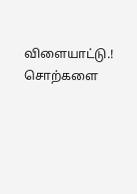விளையாட்டு.! சொற்களை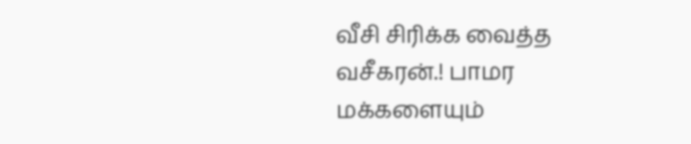வீசி சிரிக்க வைத்த வசீகரன்.! பாமர மக்களையும்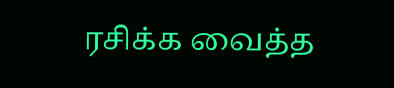ரசிக்க வைத்த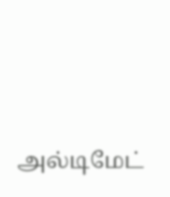அல்டிமேட்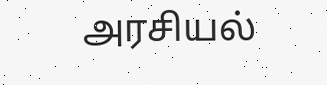அரசியல்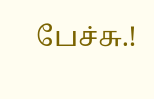பேச்சு.!